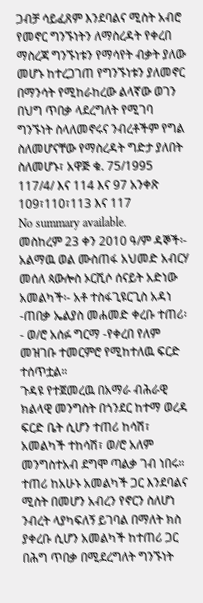ጋብቻ ሳይፈጸም እንደባልና ሚስት አብሮ የመኖር ግንኙነትን ለማስረዳት የቀረበ ማስረጃ ግንኙነቱን የማሳየት ብቃት ያለው መሆኑ ከተረጋገጠ የግንኙነቱን ያለመኖር በማንሳት የሚከራከረው ልላኛው ወገን በህግ ጥበቃ ላደረግለት የሚገባ ግንኙነት ስላለመኖሩና ንብረቶችም የግል ስለመሆናቸው የማስረዳት ግድታ ያለበት ስለመሆኑ፣ አዋጅ ቁ. 75/1995 117/4/ እና 114 እና 97 አንቀጽ 109፣110፣113 እና 117
No summary available.
መስከረም 23 ቀን 2010 ዓ/ም ዳኞች፡- አልማዉ ወል ሙስጠፋ አህመድ አብርሃ መሰለ ጳውሎስ ኦርሺሶ ሰናይት አድነው አመልካች፡- አቶ ተስፋጊዩርጊስ አዳነ -ጠበቃ ኤልያስ መሐመድ ቀረቡ ተጠሪ፡- ወ/ሮ አሰፉ ግርማ -የቀረበ የለም መዝገቡ ተመርምሮ የሚከተለዉ ፍርድ ተሰጥቷል።
ጉዳዩ የተጀመረዉ በአማራ ብሕራዊ ክልላዊ መንግስት በጎንደር ከተማ ወረዳ ፍርድ ቤት ሲሆን ተጠሪ ከሳሽ፣ አመልካች ተከሳሽ፣ ወ/ሮ አለም መንግስተአብ ደግሞ ጣልቃ ገብ ነበሩ። ተጠሪ ከአሁኑ አመልካች ጋር እንደባልና ሚስት በመሆን አብረን የኖርን ስለሆነ ንብረት ላያካፍለኝ ይገባል በማለት ክስ ያቀረቡ ሲሆን አመልካች ከተጠሪ ጋር በሕግ ጥበቃ በሚደረግለት ግንኙነት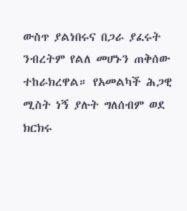ውስጥ ያልነበሩና በጋራ ያፈሩት ንብረትም የልለ መሆኑን ጠቅሰው ተከራክረዋል። የአመልካች ሕጋዊ ሚስት ነኝ ያሉት ግለሰብም ወደ ክርክሩ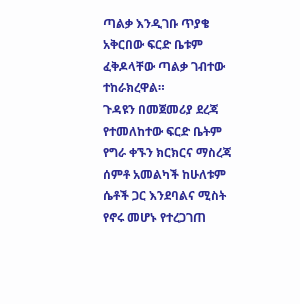ጣልቃ እንዲገቡ ጥያቄ አቅርበው ፍርድ ቤቱም ፈቅዶላቸው ጣልቃ ገብተው ተከራክረዋል።
ጉዳዩን በመጀመሪያ ደረጃ የተመለከተው ፍርድ ቤትም የግራ ቀኙን ክርክርና ማስረጃ ሰምቶ አመልካች ከሁለቱም ሴቶች ጋር እንደባልና ሚስት የኖሩ መሆኑ የተረጋገጠ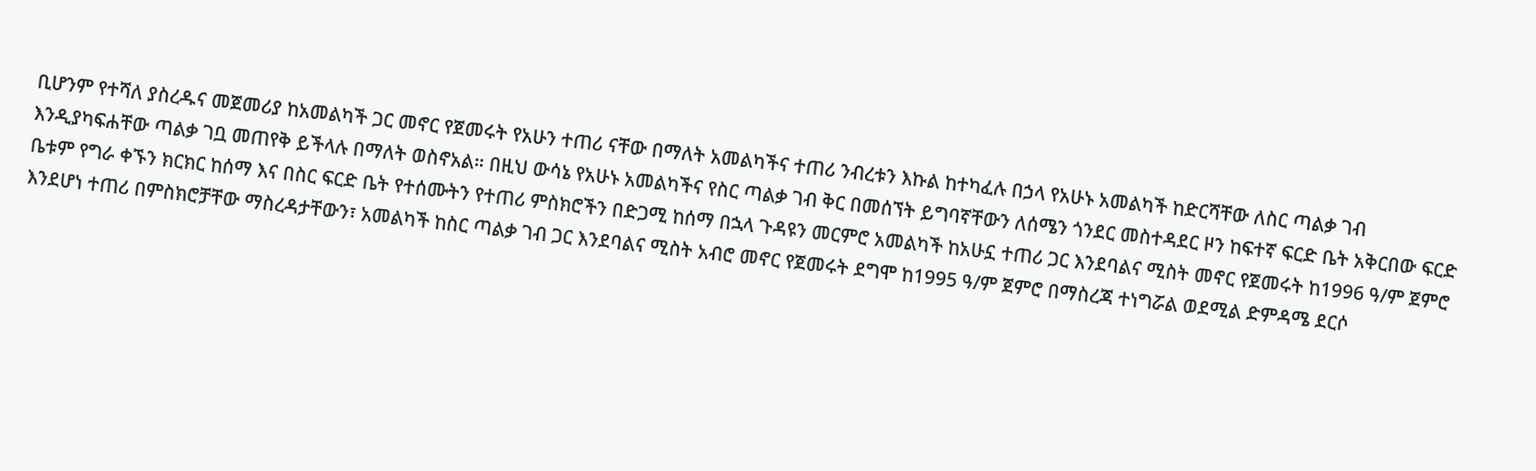ቢሆንም የተሻለ ያስረዱና መጀመሪያ ከአመልካች ጋር መኖር የጀመሩት የአሁን ተጠሪ ናቸው በማለት አመልካችና ተጠሪ ንብረቱን እኩል ከተካፈሉ በኃላ የአሁኑ አመልካች ከድርሻቸው ለስር ጣልቃ ገብ እንዲያካፍሐቸው ጣልቃ ገቧ መጠየቅ ይችላሉ በማለት ወስኖአል። በዚህ ውሳኔ የአሁኑ አመልካችና የስር ጣልቃ ገብ ቅር በመሰኘት ይግባኛቸውን ለሰሜን ጎንደር መስተዳደር ዞን ከፍተኛ ፍርድ ቤት አቅርበው ፍርድ ቤቱም የግራ ቀኙን ክርክር ከሰማ እና በስር ፍርድ ቤት የተሰሙትን የተጠሪ ምስክሮችን በድጋሚ ከሰማ በኋላ ጉዳዩን መርምሮ አመልካች ከአሁኗ ተጠሪ ጋር እንደባልና ሚስት መኖር የጀመሩት ከ1996 ዓ/ም ጀምሮ እንደሆነ ተጠሪ በምስክሮቻቸው ማስረዳታቸውን፣ አመልካች ከስር ጣልቃ ገብ ጋር እንደባልና ሚስት አብሮ መኖር የጀመሩት ደግሞ ከ1995 ዓ/ም ጀምሮ በማስረጃ ተነግሯል ወደሚል ድምዳሜ ደርሶ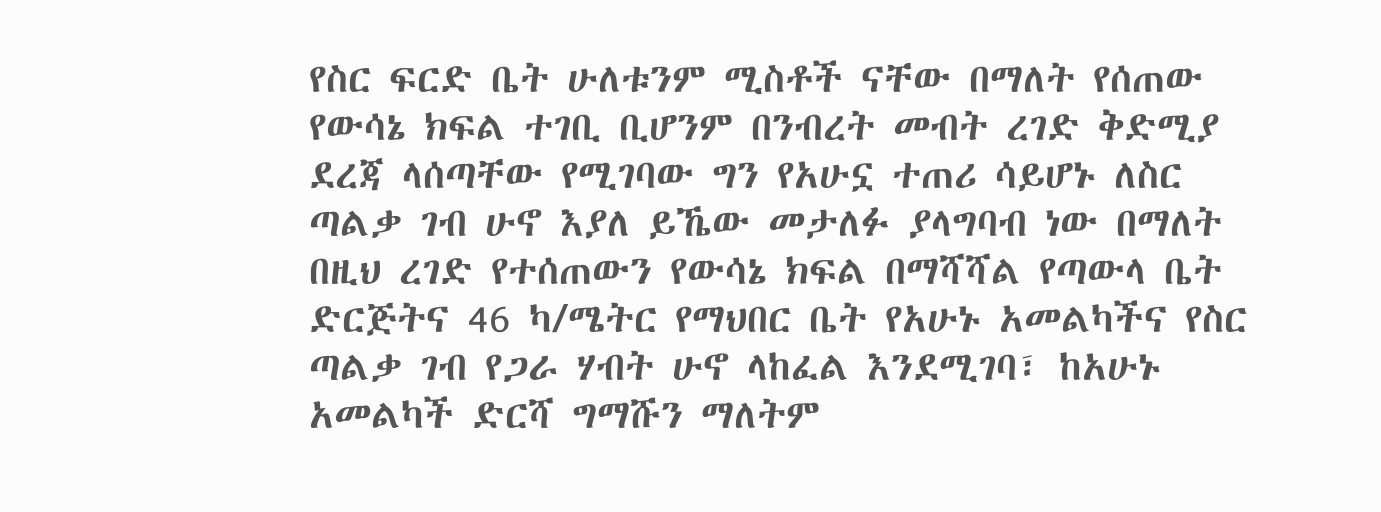የስር ፍርድ ቤት ሁለቱንም ሚስቶች ናቸው በማለት የሰጠው የውሳኔ ክፍል ተገቢ ቢሆንም በንብረት መብት ረገድ ቅድሚያ ደረጃ ላሰጣቸው የሚገባው ግን የአሁኗ ተጠሪ ሳይሆኑ ለስር ጣልቃ ገብ ሁኖ እያለ ይኼው መታለፉ ያላግባብ ነው በማለት በዚህ ረገድ የተሰጠውን የውሳኔ ክፍል በማሻሻል የጣውላ ቤት ድርጅትና 46 ካ/ሜትር የማህበር ቤት የአሁኑ አመልካችና የስር ጣልቃ ገብ የጋራ ሃብት ሁኖ ላከፈል እንደሚገባ፣ ከአሁኑ አመልካች ድርሻ ግማሹን ማለትም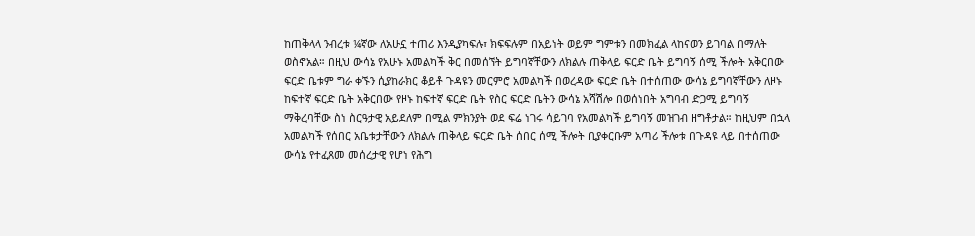ከጠቅላላ ንብረቱ ¼ኛው ለአሁኗ ተጠሪ እንዲያካፍሉ፣ ክፍፍሉም በአይነት ወይም ግምቱን በመክፈል ላከናወን ይገባል በማለት ወስኖአል። በዚህ ውሳኔ የአሁኑ አመልካች ቅር በመሰኘት ይግባኛቸውን ለክልሉ ጠቅላይ ፍርድ ቤት ይግባኝ ሰሚ ችሎት አቅርበው ፍርድ ቤቱም ግራ ቀኙን ሲያከራክር ቆይቶ ጉዳዩን መርምሮ አመልካች በወረዳው ፍርድ ቤት በተሰጠው ውሳኔ ይግባኛቸውን ለዞኑ ከፍተኛ ፍርድ ቤት አቅርበው የዞኑ ከፍተኛ ፍርድ ቤት የስር ፍርድ ቤትን ውሳኔ አሻሽሎ በወሰነበት አግባብ ድጋሚ ይግባኝ ማቅረባቸው ስነ ስርዓታዊ አይደለም በሚል ምክንያት ወደ ፍሬ ነገሩ ሳይገባ የአመልካች ይግባኝ መዝገብ ዘግቶታል። ከዚህም በኋላ አመልካች የሰበር አቤቱታቸውን ለክልሉ ጠቅላይ ፍርድ ቤት ሰበር ሰሚ ችሎት ቢያቀርቡም አጣሪ ችሎቱ በጉዳዩ ላይ በተሰጠው ውሳኔ የተፈጸመ መሰረታዊ የሆነ የሕግ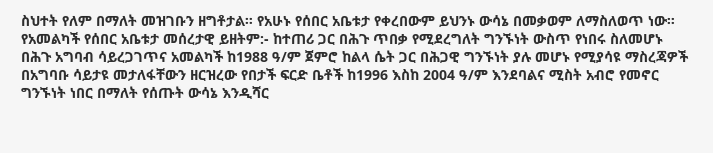ስህተት የለም በማለት መዝገቡን ዘግቶታል። የአሁኑ የሰበር አቤቱታ የቀረበውም ይህንኑ ውሳኔ በመቃወም ለማስለወጥ ነው። የአመልካች የሰበር አቤቱታ መሰረታዊ ይዘትም:- ከተጠሪ ጋር በሕጉ ጥበቃ የሚደረግለት ግንኙነት ውስጥ የነበሩ ስለመሆኑ በሕጉ አግባብ ሳይረጋገጥና አመልካች ከ1988 ዓ/ም ጀምሮ ከልላ ሴት ጋር በሕጋዊ ግንኙነት ያሉ መሆኑ የሚያሳዩ ማስረጃዎች በአግባቡ ሳይታዩ መታለፋቸውን ዘርዝረው የበታች ፍርድ ቤቶች ከ1996 እስከ 2004 ዓ/ም እንደባልና ሚስት አብሮ የመኖር ግንኙነት ነበር በማለት የሰጡት ውሳኔ እንዲሻር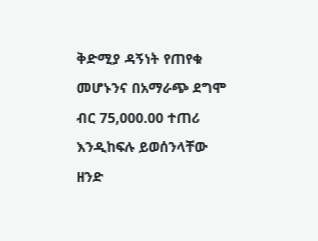ቅድሚያ ዳኝነት የጠየቁ መሆኑንና በአማራጭ ደግሞ ብር 75,000.00 ተጠሪ እንዲከፍሉ ይወሰንላቸው ዘንድ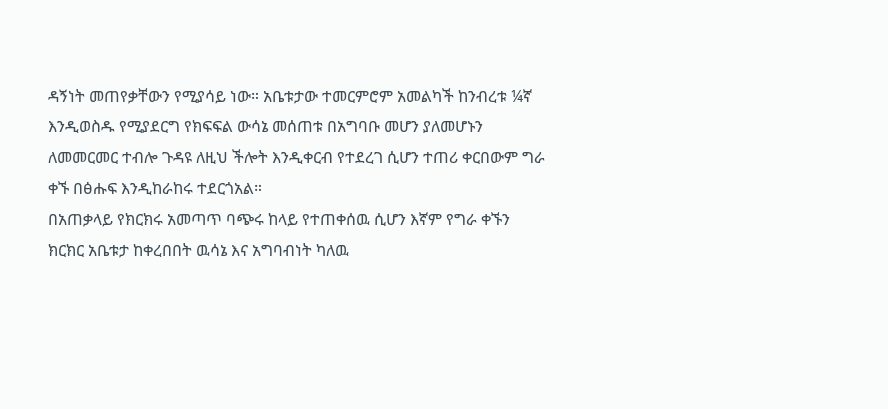ዳኝነት መጠየቃቸውን የሚያሳይ ነው። አቤቱታው ተመርምሮም አመልካች ከንብረቱ ¼ኛ እንዲወስዱ የሚያደርግ የክፍፍል ውሳኔ መሰጠቱ በአግባቡ መሆን ያለመሆኑን ለመመርመር ተብሎ ጉዳዩ ለዚህ ችሎት እንዲቀርብ የተደረገ ሲሆን ተጠሪ ቀርበውም ግራ ቀኙ በፅሑፍ እንዲከራከሩ ተደርጎአል።
በአጠቃላይ የክርክሩ አመጣጥ ባጭሩ ከላይ የተጠቀሰዉ ሲሆን እኛም የግራ ቀኙን ክርክር አቤቱታ ከቀረበበት ዉሳኔ እና አግባብነት ካለዉ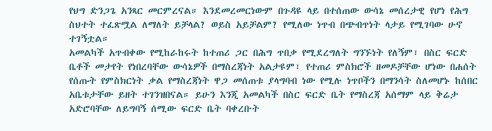የህግ ድንጋጌ አንጻር መርምረናል። እንደመረመርነውም በጉዳዩ ላይ በተሰጠው ውሳኔ መሰረታዊ የሆነ የሕግ ስህተት ተፈጽሟል ለማለት ይቻላል? ወይስ አይቻልም? የሚለው ነጥብ በጭብጥነት ላታይ የሚገባው ሁኖ ተገኝቷል።
አመልካች አጥብቀው የሚከራከሩት ከተጠሪ ጋር በሕግ ጥበቃ የሚደረግለት ግንኙነት የለኝም፣ በስር ፍርድ ቤቶች መታየት የነበረባቸው ውሳኔዎች በማስረጃነት አልታዩም፣ የተጠሪ ምስክሮች ዘመዶቻቸው ሆነው በሐሰት የሰጡት የምስክርነት ቃል የማስረጃነት ዋጋ መሰጠቱ ያላግባብ ነው የሚሉ ነጥቦችን በማንሳት ስለመሆኑ ከሰበር አቤቱታቸው ይዘት ተገንዝበናል። ይሁን እንጂ አመልካች በስር ፍርድ ቤት የማስረጃ አሰማም ላይ ቅሬታ አድሮባቸው ለይግባኝ ሰሚው ፍርድ ቤት ባቀረቡት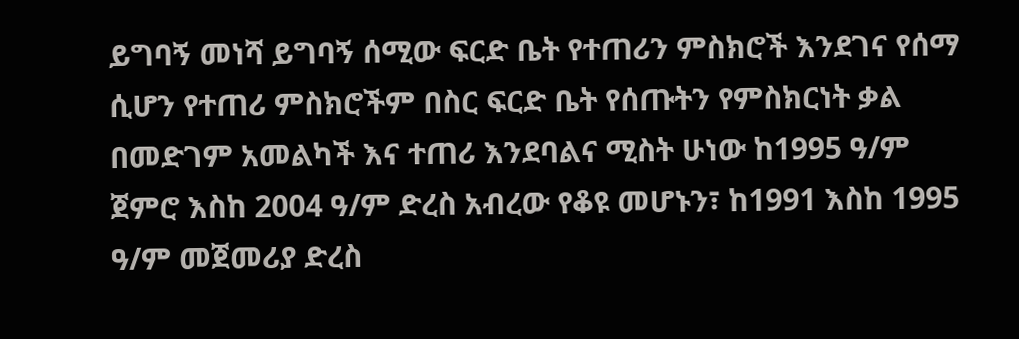ይግባኝ መነሻ ይግባኝ ሰሚው ፍርድ ቤት የተጠሪን ምስክሮች እንደገና የሰማ ሲሆን የተጠሪ ምስክሮችም በስር ፍርድ ቤት የሰጡትን የምስክርነት ቃል በመድገም አመልካች እና ተጠሪ እንደባልና ሚስት ሁነው ከ1995 ዓ/ም ጀምሮ እስከ 2004 ዓ/ም ድረስ አብረው የቆዩ መሆኑን፣ ከ1991 እስከ 1995 ዓ/ም መጀመሪያ ድረስ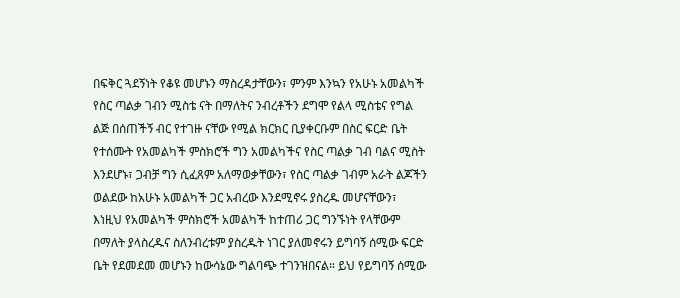በፍቅር ጓደኝነት የቆዩ መሆኑን ማስረዳታቸውን፣ ምንም እንኳን የአሁኑ አመልካች የስር ጣልቃ ገብን ሚስቴ ናት በማለትና ንብረቶችን ደግሞ የልላ ሚስቴና የግል ልጅ በሰጠችኝ ብር የተገዙ ናቸው የሚል ክርክር ቢያቀርቡም በስር ፍርድ ቤት የተሰሙት የአመልካች ምስክሮች ግን አመልካችና የስር ጣልቃ ገብ ባልና ሚስት እንደሆኑ፣ ጋብቻ ግን ሲፈጸም አለማወቃቸውን፣ የስር ጣልቃ ገብም አራት ልጆችን ወልደው ከአሁኑ አመልካች ጋር አብረው እንደሚኖሩ ያስረዱ መሆናቸውን፣ እነዚህ የአመልካች ምስክሮች አመልካች ከተጠሪ ጋር ግንኙነት የላቸውም በማለት ያላስረዱና ስለንብረቱም ያስረዱት ነገር ያለመኖሩን ይግባኝ ሰሚው ፍርድ ቤት የደመደመ መሆኑን ከውሳኔው ግልባጭ ተገንዝበናል። ይህ የይግባኝ ሰሚው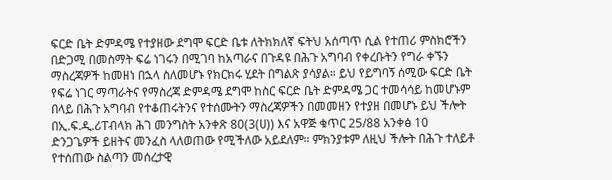ፍርድ ቤት ድምዳሜ የተያዘው ደግሞ ፍርድ ቤቱ ለትክክለኛ ፍትህ አሰጣጥ ሲል የተጠሪ ምስክሮችን በድጋሚ በመስማት ፍሬ ነገሩን በሚገባ ከአጣራና በጉዳዩ በሕጉ አግባብ የቀረቡትን የግራ ቀኙን ማስረጃዎች ከመዘነ በኋላ ስለመሆኑ የክርክሩ ሂደት በግልጽ ያሳያል። ይህ የይግባኝ ሰሚው ፍርድ ቤት የፍሬ ነገር ማጣራትና የማስረጃ ድምዳሜ ደግሞ ከስር ፍርድ ቤት ድምዳሜ ጋር ተመሳሳይ ከመሆኑም በላይ በሕጉ አግባብ የተቆጠሩትንና የተሰሙትን ማስረጃዎችን በመመዘን የተያዘ በመሆኑ ይህ ችሎት በኢ.ፍ.ዲ.ሪፐብላክ ሕገ መንግስት አንቀጽ 80(3(ሀ)) እና አዋጅ ቁጥር 25/88 አንቀፅ 10 ድንጋጌዎች ይዘትና መንፈስ ላለወጠው የሚችለው አይደለም። ምክንያቱም ለዚህ ችሎት በሕጉ ተለይቶ የተሰጠው ስልጣን መሰረታዊ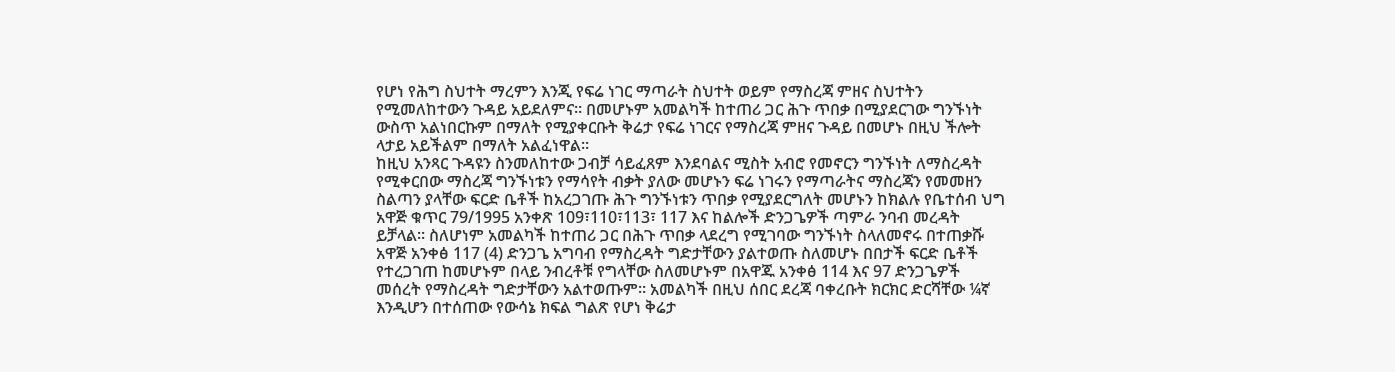የሆነ የሕግ ስህተት ማረምን እንጂ የፍሬ ነገር ማጣራት ስህተት ወይም የማስረጃ ምዘና ስህተትን የሚመለከተውን ጉዳይ አይደለምና። በመሆኑም አመልካች ከተጠሪ ጋር ሕጉ ጥበቃ በሚያደርገው ግንኙነት ውስጥ አልነበርኩም በማለት የሚያቀርቡት ቅሬታ የፍሬ ነገርና የማስረጃ ምዘና ጉዳይ በመሆኑ በዚህ ችሎት ላታይ አይችልም በማለት አልፈነዋል።
ከዚህ አንጻር ጉዳዩን ስንመለከተው ጋብቻ ሳይፈጸም እንደባልና ሚስት አብሮ የመኖርን ግንኙነት ለማስረዳት የሚቀርበው ማስረጃ ግንኙነቱን የማሳየት ብቃት ያለው መሆኑን ፍሬ ነገሩን የማጣራትና ማስረጃን የመመዘን ስልጣን ያላቸው ፍርድ ቤቶች ከአረጋገጡ ሕጉ ግንኙነቱን ጥበቃ የሚያደርግለት መሆኑን ከክልሉ የቤተሰብ ህግ አዋጅ ቁጥር 79/1995 አንቀጽ 109፣110፣113፣ 117 እና ከልሎች ድንጋጌዎች ጣምራ ንባብ መረዳት ይቻላል። ስለሆነም አመልካች ከተጠሪ ጋር በሕጉ ጥበቃ ላደረግ የሚገባው ግንኙነት ስላለመኖሩ በተጠቃሹ አዋጅ አንቀፅ 117 (4) ድንጋጌ አግባብ የማስረዳት ግድታቸውን ያልተወጡ ስለመሆኑ በበታች ፍርድ ቤቶች የተረጋገጠ ከመሆኑም በላይ ንብረቶቹ የግላቸው ስለመሆኑም በአዋጁ አንቀፅ 114 እና 97 ድንጋጌዎች መሰረት የማስረዳት ግድታቸውን አልተወጡም። አመልካች በዚህ ሰበር ደረጃ ባቀረቡት ክርክር ድርሻቸው ¼ኛ እንዲሆን በተሰጠው የውሳኔ ክፍል ግልጽ የሆነ ቅሬታ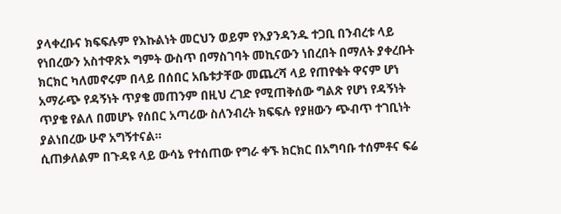ያላቀረቡና ክፍፍሉም የእኩልነት መርህን ወይም የእያንዳንዱ ተጋቢ በንብረቱ ላይ የነበረውን አስተዋጽኦ ግምት ውስጥ በማስገባት መኪናውን ነበረበት በማለት ያቀረቡት ክርክር ካለመኖሩም በላይ በሰበር አቤቱታቸው መጨረሻ ላይ የጠየቁት ዋናም ሆነ አማራጭ የዳኝነት ጥያቄ መጠንም በዚህ ረገድ የሚጠቅሰው ግልጽ የሆነ የዳኝነት ጥያቄ የልለ በመሆኑ የሰበር አጣሪው ስለንብረት ክፍፍሉ የያዘውን ጭብጥ ተገቢነት ያልነበረው ሁኖ አግኝተናል።
ሲጠቃለልም በጉዳዩ ላይ ውሳኔ የተሰጠው የግራ ቀኙ ክርክር በአግባቡ ተሰምቶና ፍሬ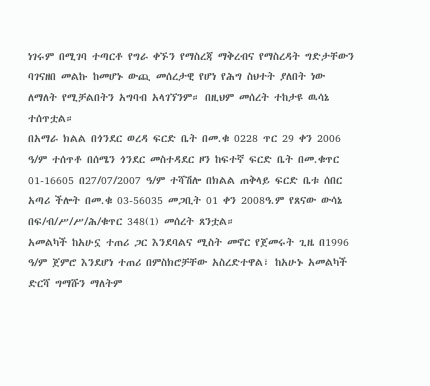ነገሩም በሚገባ ተጣርቶ የግራ ቀኙን የማስረጃ ማቅረብና የማስረዳት ግድታቸውን ባገናዘበ መልኩ ከመሆኑ ውጪ መሰረታዊ የሆነ የሕግ ስህተት ያለበት ነው ለማለት የሚቻልበትን አግባብ አላገኘንም። በዚህም መሰረት ተከታዩ ዉሳኔ ተሰጥቷል።
በአማራ ክልል በጎንደር ወረዳ ፍርድ ቤት በመ.ቁ 0228 ጥር 29 ቀን 2006 ዓ/ም ተሰጥቶ በሰሜን ጎንደር መስተዳደር ዞን ከፍተኛ ፍርድ ቤት በመ.ቁጥር 01-16605 በ27/07/2007 ዓ/ም ተሻሽሎ በክልል ጠቅላይ ፍርድ ቤቱ ሰበር አጣሪ ችሎት በመ.ቁ 03-56035 መጋቢት 01 ቀን 2008ዓ.ም የጸናው ውሳኔ በፍ/ብ/ሥ/ሥ/ሕ/ቁጥር 348(1) መሰረት ጸንቷል።
አመልካች ከአሁኗ ተጠሪ ጋር እንደባልና ሚስት መኖር የጀመሩት ጊዜ በ1996 ዓ/ም ጀምሮ እንደሆነ ተጠሪ በምስክሮቻቸው አስረድተዋል፣ ከአሁኑ አመልካች ድርሻ ግማሹን ማለትም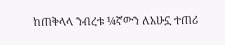ከጠቅላላ ንብረቱ ¼ኛውን ለአሁኗ ተጠሪ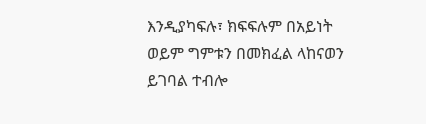እንዲያካፍሉ፣ ክፍፍሉም በአይነት ወይም ግምቱን በመክፈል ላከናወን ይገባል ተብሎ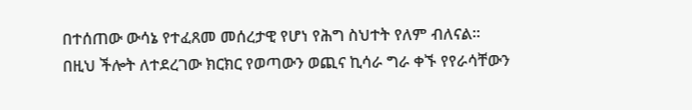በተሰጠው ውሳኔ የተፈጸመ መሰረታዊ የሆነ የሕግ ስህተት የለም ብለናል።
በዚህ ችሎት ለተደረገው ክርክር የወጣውን ወጪና ኪሳራ ግራ ቀኙ የየራሳቸውን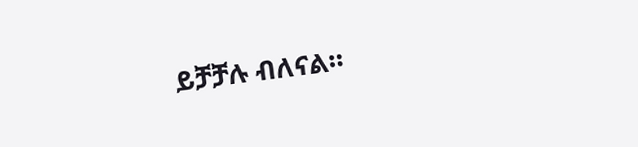ይቻቻሉ ብለናል።